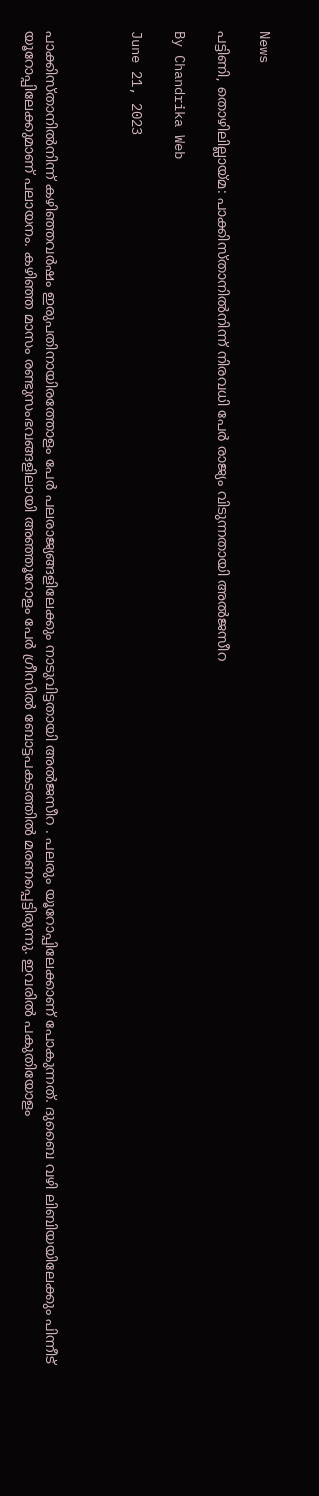News

പട്ടിണി, തൊഴിലില്ലായ്മ: പാക്കിസ്താനില്‍നിന്ന് നിരവധി പേര്‍ രാജ്യം വിടുന്നതായി അല്‍ജസീറ

By Chandrika Web

June 21, 2023



പാക്കിസ്താനില്‍നിന്ന് കഴിഞ്ഞവര്‍ഷം ഇരുപതിനായിരത്തോളം പേര്‍ പലരാജ്യങ്ങളിലേക്കും നാടുവിട്ടതായി അല്‍ജസീറ . പലരും യൂറോപ്പിലേക്കാണ് പോകുന്നത്. ദുബൈ വഴി ലിബിയയിലേക്കും പിന്നീട് യൂറോപ്പിലേക്കുമാണ് പലായനം. കഴിഞ്ഞ മാസം രണ്ടുസംഭവങ്ങളിലായി അഞ്ഞൂറോളം പേര്‍ ഗ്രീസില്‍ ബോട്ടപകടത്തില്‍ മരണപ്പെട്ടിരുന്നു. ഇവരില്‍ പകുതിയോളം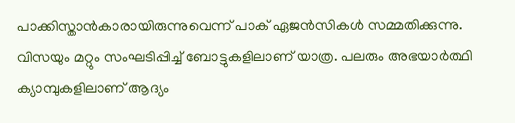പാക്കിസ്താന്‍കാരായിരുന്നുവെന്ന് പാക് ഏജന്‍സികള്‍ സമ്മതിക്കുന്നു. വിസയും മറ്റും സംഘടിപ്പിച്ച് ബോട്ടുകളിലാണ് യാത്ര. പലരും അഭയാര്‍ത്ഥി ക്യാമ്പുകളിലാണ് ആദ്യം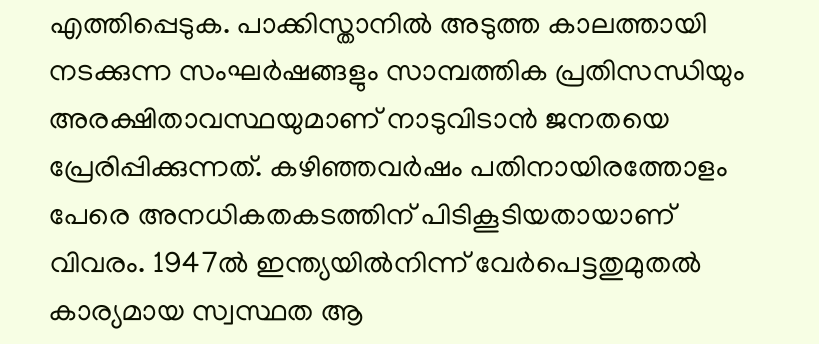എത്തിപ്പെടുക. പാക്കിസ്താനില്‍ അടുത്ത കാലത്തായി നടക്കുന്ന സംഘര്‍ഷങ്ങളും സാമ്പത്തിക പ്രതിസന്ധിയും അരക്ഷിതാവസ്ഥയുമാണ് നാടുവിടാന്‍ ജനതയെ പ്രേരിപ്പിക്കുന്നത്. കഴിഞ്ഞവര്‍ഷം പതിനായിരത്തോളം പേരെ അനധികതകടത്തിന് പിടികൂടിയതായാണ് വിവരം. 1947ല്‍ ഇന്ത്യയില്‍നിന്ന് വേര്‍പെട്ടതുമുതല്‍ കാര്യമായ സ്വസ്ഥത ആ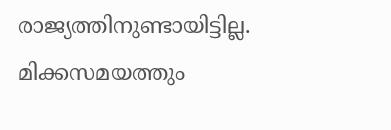രാജ്യത്തിനുണ്ടായിട്ടില്ല. മിക്കസമയത്തും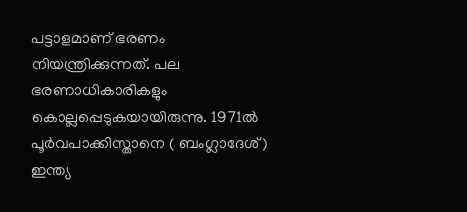പട്ടാളമാണ് ഭരണം നിയന്ത്രിക്കുന്നത്. പല ഭരണാധികാരികളും കൊല്ലപ്പെടുകയായിരുന്നു. 1971ല്‍ പൂര്‍വപാക്കിസ്താനെ ( ബംഗ്ലാദേശ്) ഇന്ത്യ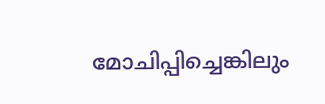മോചിപ്പിച്ചെങ്കിലും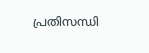പ്രതിസന്ധി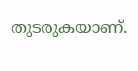തുടരുകയാണ്.